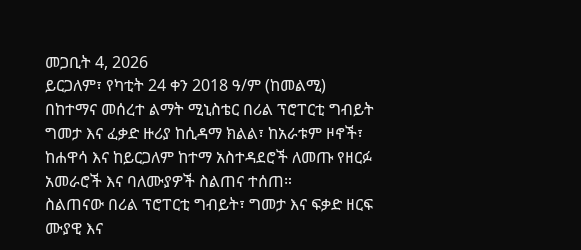መጋቢት 4, 2026
ይርጋለም፣ የካቲት 24 ቀን 2018 ዓ/ም (ከመልሚ)
በከተማና መሰረተ ልማት ሚኒስቴር በሪል ፕሮፐርቲ ግብይት ግመታ እና ፈቃድ ዙሪያ ከሲዳማ ክልል፣ ከአራቱም ዞኖች፣ ከሐዋሳ እና ከይርጋለም ከተማ አስተዳደሮች ለመጡ የዘርፉ አመራሮች እና ባለሙያዎች ስልጠና ተሰጠ።
ስልጠናው በሪል ፕሮፐርቲ ግብይት፣ ግመታ እና ፍቃድ ዘርፍ ሙያዊ እና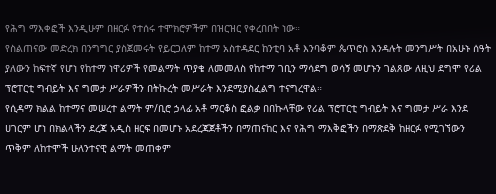የሕግ ማእቀፎች እንዲሁም በዘርፉ የተሰሩ ተሞክሮዎችም በዝርዝር የቀረበበት ነው።
የስልጠናው መድረክ በንግግር ያስጀመሩት የይርጋለም ከተማ አስተዳደር ከንቲባ አቶ እንባቆም ጴጥሮስ እንዳሉት መንግሥት በአሁኑ ሰዓት ያለውን ከፍተኛ የሆነ የከተማ ነዋሪዎች የመልማት ጥያቄ ለመመለስ የከተማ ገቢን ማሳደግ ወሳኝ መሆኑን ገልጸው ለዚህ ደግሞ የሪል ፕሮፐርቲ ግብይት እና ግመታ ሥራዎችን በትኩረት መሥራት እንደሚያስፈልግ ተናግረዋል።
የሲዳማ ክልል ከተማና መሠረተ ልማት ም/ቢሮ ኃላፊ አቶ ማርቆስ ፎልቃ በበኩላቸው የሪል ፕሮፐርቲ ግብይት እና ግመታ ሥራ እንደ ሀገርም ሆነ በክልላችን ደረጃ አዲስ ዘርፍ በመሆኑ አደረጃጀቶችን በማጠናከር እና የሕግ ማእቅፎችን በማጽደቅ ከዘርፉ የሚገኘውን ጥቅም ለከተሞች ሁለንተናዊ ልማት መጠቀም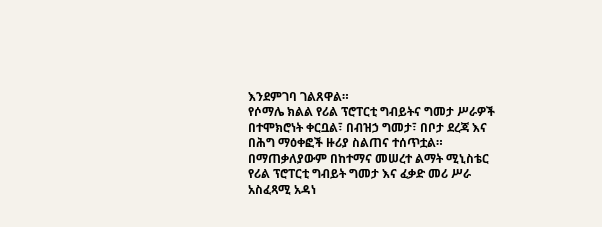እንደምገባ ገልጸዋል።
የሶማሌ ክልል የሪል ፕሮፐርቲ ግብይትና ግመታ ሥራዎች በተሞክሮነት ቀርቧል፣ በብዝኃ ግመታ፣ በቦታ ደረጃ እና በሕግ ማዕቀፎች ዙሪያ ስልጠና ተሰጥቷል።
በማጠቃለያውም በከተማና መሠረተ ልማት ሚኒስቴር የሪል ፕሮፐርቲ ግብይት ግመታ እና ፈቃድ መሪ ሥራ አስፈጻሚ አዳነ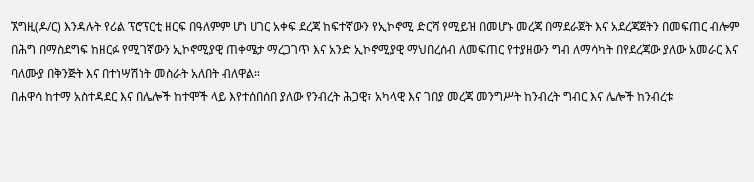ኧግዚ(ዶ/ር) እንዳሉት የሪል ፕሮፕርቲ ዘርፍ በዓለምም ሆነ ሀገር አቀፍ ደረጃ ከፍተኛውን የኢኮኖሚ ድርሻ የሚይዝ በመሆኑ መረጃ በማደራጀት እና አደረጃጀትን በመፍጠር ብሎም በሕግ በማስደግፍ ከዘርፉ የሚገኛውን ኢኮኖሚያዊ ጠቀሜታ ማረጋገጥ እና አንድ ኢኮኖሚያዊ ማህበረሰብ ለመፍጠር የተያዘውን ግብ ለማሳካት በየደረጃው ያለው አመራር እና ባለሙያ በቅንጅት እና በተነሣሽነት መስራት አለበት ብለዋል።
በሐዋሳ ከተማ አስተዳደር እና በሌሎች ከተሞች ላይ እየተሰበሰበ ያለው የንብረት ሕጋዊ፣ አካላዊ እና ገበያ መረጃ መንግሥት ከንብረት ግብር እና ሌሎች ከንብረቱ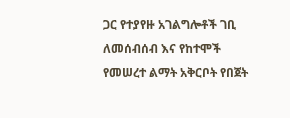ጋር የተያየዙ አገልግሎቶች ገቢ ለመሰብሰብ እና የከተሞች የመሠረተ ልማት አቅርቦት የበጀት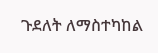ጉደለት ለማስተካከል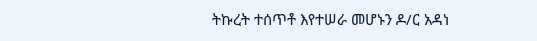ትኩረት ተሰጥቶ እየተሠራ መሆኑን ዶ/ር አዳነ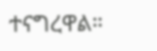ተናግረዋል።